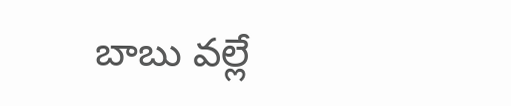బాబు వల్లే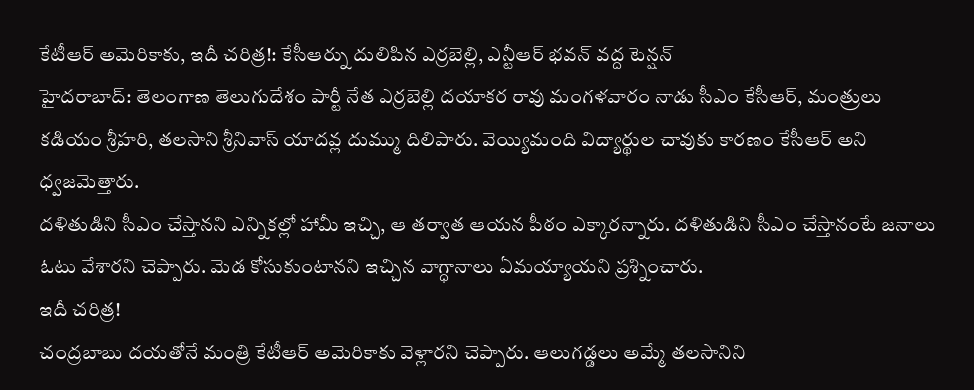కేటీఆర్ అమెరికాకు, ఇదీ చరిత్ర!: కేసీఆర్ను దులిపిన ఎర్రబెల్లి, ఎన్టీఆర్ భవన్ వద్ద టెన్షన్
హైదరాబాద్: తెలంగాణ తెలుగుదేశం పార్టీ నేత ఎర్రబెల్లి దయాకర రావు మంగళవారం నాడు సీఎం కేసీఆర్, మంత్రులు కడియం శ్రీహరి, తలసాని శ్రీనివాస్ యాదవ్ల దుమ్ము దిలిపారు. వెయ్యిమంది విద్యార్థుల చావుకు కారణం కేసీఆర్ అని ధ్వజమెత్తారు.
దళితుడిని సీఎం చేస్తానని ఎన్నికల్లో హామీ ఇచ్చి, ఆ తర్వాత ఆయన పీఠం ఎక్కారన్నారు. దళితుడిని సీఎం చేస్తానంటే జనాలు ఓటు వేశారని చెప్పారు. మెడ కోసుకుంటానని ఇచ్చిన వాగ్ధానాలు ఏమయ్యాయని ప్రశ్నించారు.
ఇదీ చరిత్ర!
చంద్రబాబు దయతోనే మంత్రి కేటీఆర్ అమెరికాకు వెళ్లారని చెప్పారు. ఆలుగడ్డలు అమ్మే తలసానిని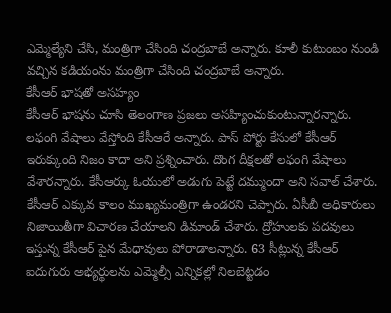ఎమ్మెల్యేని చేసి, మంత్రిగా చేసింది చంద్రబాబే అన్నారు. కూలీ కుటుంబం నుండి వచ్చిన కడియంను మంత్రిగా చేసింది చంద్రబాబే అన్నారు.
కేసీఆర్ భాషతో అసహ్యం
కేసీఆర్ భాషను చూసి తెలంగాణ ప్రజలు అసహ్యించుకుంటున్నారన్నారు. లఫంగి వేషాలు వేస్తోంది కేసీఆరే అన్నారు. పాస్ పోర్టు కేసులో కేసీఆర్ ఇరుక్కుంది నిజం కాదా అని ప్రశ్నించారు. దొంగ దీక్షలతో లఫంగి వేషాలు వేశారన్నారు. కేసీఆర్కు ఓయులో అడుగు పెట్టే దమ్ముందా అని సవాల్ చేశారు.
కేసీఆర్ ఎక్కువ కాలం ముఖ్యమంత్రిగా ఉండరని చెప్పారు. ఏసీబీ అధికారులు నిజాయితీగా విచారణ చేయాలని డిమాండ్ చేశారు. ద్రోహులకు పదవులు ఇస్తున్న కేసీఆర్ పైన మేధావులు పోరాడాలన్నారు. 63 సీట్లున్న కేసీఆర్ ఐదుగురు అభ్యర్థులను ఎమ్మెల్సీ ఎన్నికల్లో నిలబెట్టడం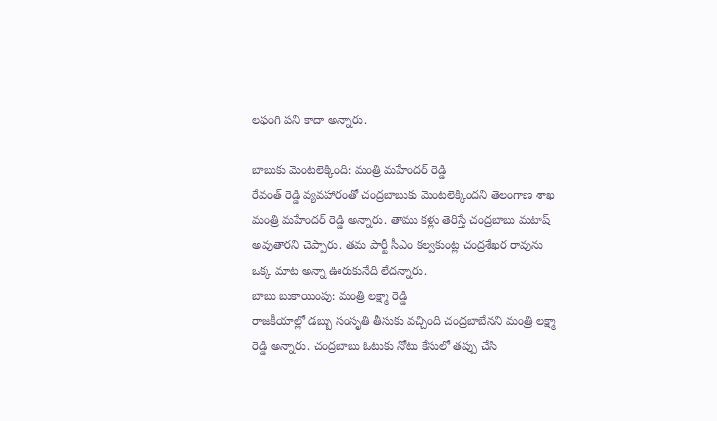లఫంగి పని కాదా అన్నారు.

బాబుకు మెంటలెక్కింది: మంత్రి మహేందర్ రెడ్డి
రేవంత్ రెడ్డి వ్యవహారంతో చంద్రబాబుకు మెంటలెక్కిందని తెలంగాణ శాఖ మంత్రి మహేందర్ రెడ్డి అన్నారు. తాము కళ్లు తెరిస్తే చంద్రబాబు మటాష్ అవుతారని చెప్పారు. తమ పార్టీ సీఎం కల్వకుంట్ల చంద్రశేఖర రావును ఒక్క మాట అన్నా ఊరుకునేది లేదన్నారు.
బాబు బుకాయింపు: మంత్రి లక్ష్మా రెడ్డి
రాజకీయాల్లో డబ్బు సంసృతి తీసుకు వచ్చింది చంద్రబాబేనని మంత్రి లక్ష్మా రెడ్డి అన్నారు. చంద్రబాబు ఓటుకు నోటు కేసులో తప్పు చేసి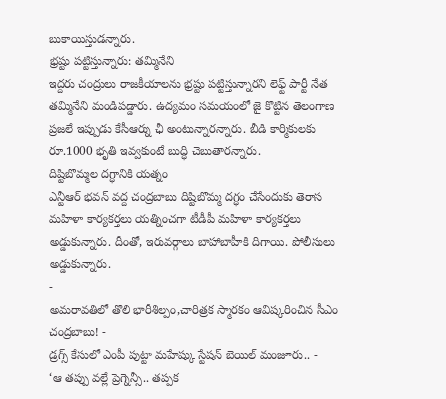బుకాయిస్తుడన్నారు.
భ్రష్టు పట్టిస్తున్నారు: తమ్మినేని
ఇద్దరు చంద్రులు రాజకీయాలను భ్రష్టు పట్టిస్తున్నారని లెఫ్ట్ పార్టీ నేత తమ్మినేని మండిపడ్డారు. ఉద్యమం సమయంలో జై కొట్టిన తెలంగాణ ప్రజలే ఇప్పుడు కేసీఆర్ను ఛీ అంటున్నారన్నారు. బీడి కార్మికులకు రూ.1000 భృతి ఇవ్వకుంటే బుద్ధి చెబుతారన్నారు.
దిష్టిబొమ్మల దగ్ధానికి యత్నం
ఎన్టీఆర్ భవన్ వద్ద చంద్రబాబు దిష్టిబొమ్మ దగ్ధం చేసేందుకు తెరాస మహిళా కార్యకర్తలు యత్నించగా టీడీపీ మహిళా కార్యకర్తలు అడ్డుకున్నారు. దీంతో, ఇరువర్గాలు బాహాబాహీకి దిగాయి. పోలీసులు అడ్డుకున్నారు.
-
అమరావతిలో తొలి భారీశిల్పం,చారిత్రక స్మారకం ఆవిష్కరించిన సీఎం చంద్రబాబు! -
డ్రగ్స్ కేసులో ఎంపీ పుట్టా మహేష్కు స్టేషన్ బెయిల్ మంజూరు.. -
‘ఆ తప్పు వల్లే ప్రెగ్నెన్సీ.. తప్పక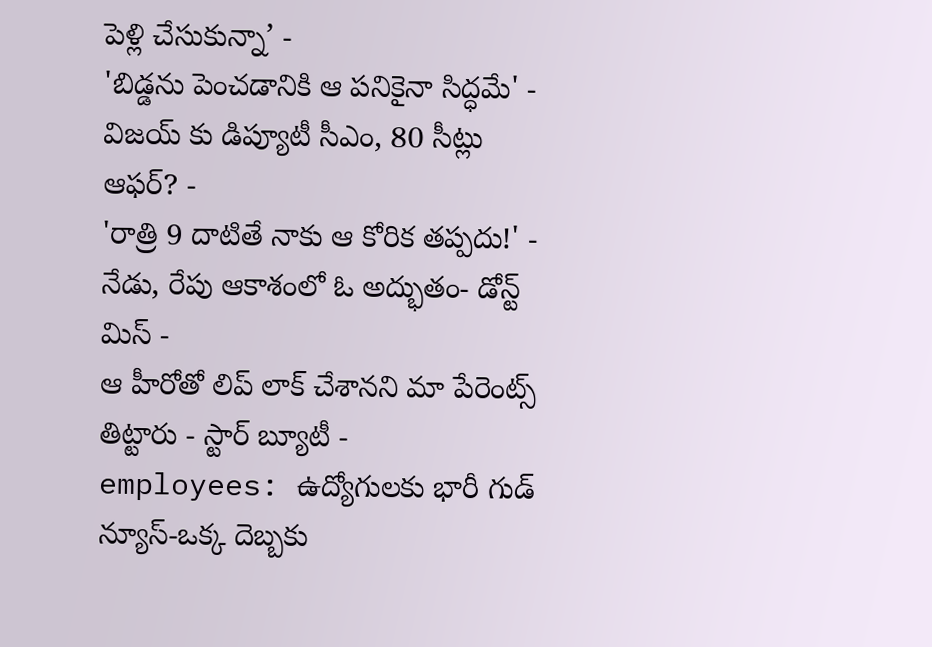పెళ్లి చేసుకున్నా’ -
'బిడ్డను పెంచడానికి ఆ పనికైనా సిద్ధమే' -
విజయ్ కు డిప్యూటీ సీఎం, 80 సీట్లు ఆఫర్? -
'రాత్రి 9 దాటితే నాకు ఆ కోరిక తప్పదు!' -
నేడు, రేపు ఆకాశంలో ఓ అద్భుతం- డోన్ట్ మిస్ -
ఆ హీరోతో లిప్ లాక్ చేశానని మా పేరెంట్స్ తిట్టారు - స్టార్ బ్యూటీ -
employees: ఉద్యోగులకు భారీ గుడ్ న్యూస్-ఒక్క దెబ్బకు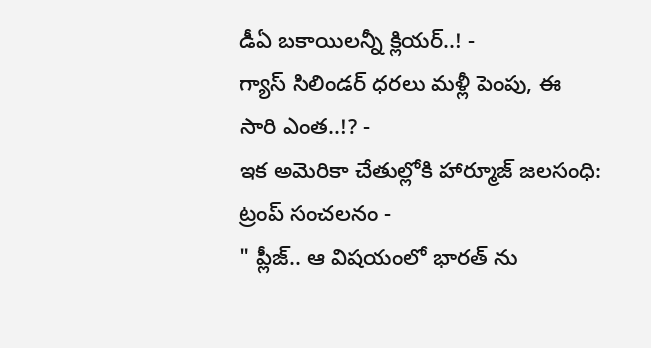డీఏ బకాయిలన్నీ క్లియర్..! -
గ్యాస్ సిలిండర్ ధరలు మళ్లీ పెంపు, ఈ సారి ఎంత..!? -
ఇక అమెరికా చేతుల్లోకి హార్మూజ్ జలసంధి: ట్రంప్ సంచలనం -
" ప్లీజ్.. ఆ విషయంలో భారత్ ను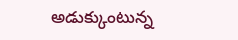అడుక్కుంటున్న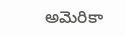అమెరికా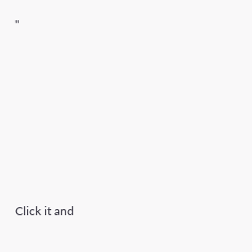"












Click it and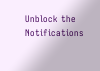Unblock the Notifications